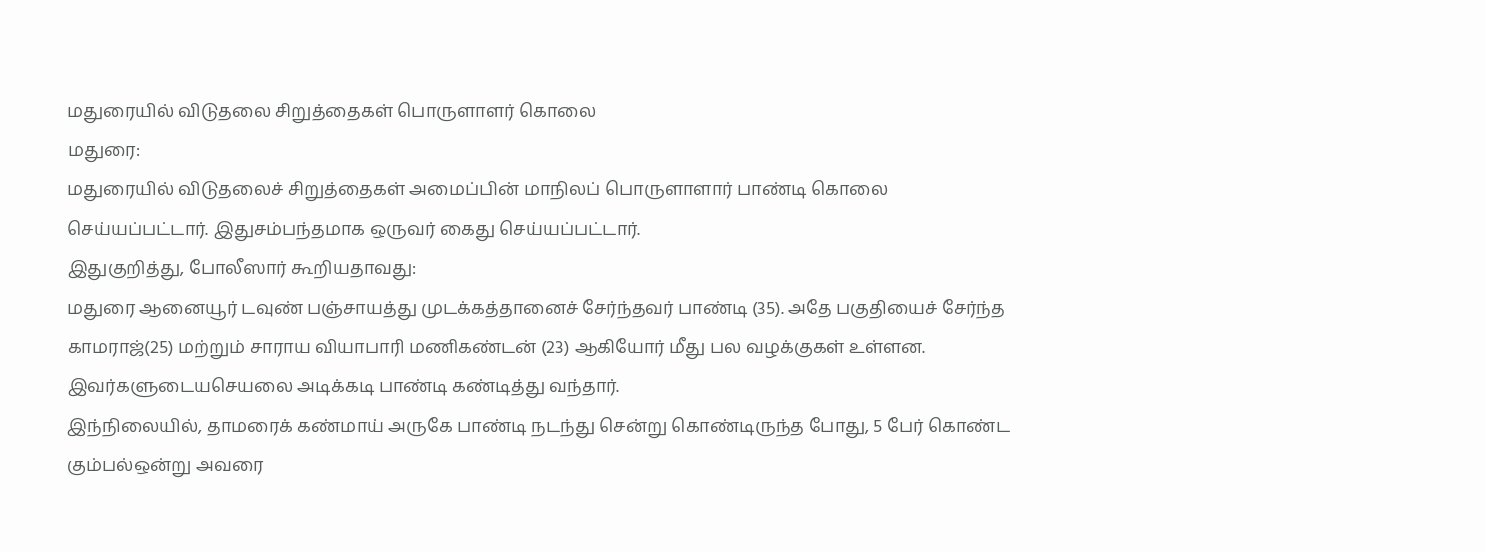மதுரையில் விடுதலை சிறுத்தைகள் பொருளாளர் கொலை
மதுரை:
மதுரையில் விடுதலைச் சிறுத்தைகள் அமைப்பின் மாநிலப் பொருளாளார் பாண்டி கொலை செய்யப்பட்டார். இதுசம்பந்தமாக ஒருவர் கைது செய்யப்பட்டார்.
இதுகுறித்து, போலீஸார் கூறியதாவது:
மதுரை ஆனையூர் டவுண் பஞ்சாயத்து முடக்கத்தானைச் சேர்ந்தவர் பாண்டி (35). அதே பகுதியைச் சேர்ந்த காமராஜ்(25) மற்றும் சாராய வியாபாரி மணிகண்டன் (23) ஆகியோர் மீது பல வழக்குகள் உள்ளன. இவர்களுடையசெயலை அடிக்கடி பாண்டி கண்டித்து வந்தார்.
இந்நிலையில், தாமரைக் கண்மாய் அருகே பாண்டி நடந்து சென்று கொண்டிருந்த போது, 5 பேர் கொண்ட கும்பல்ஒன்று அவரை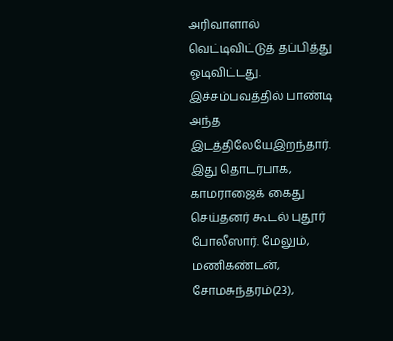அரிவாளால் வெட்டிவிட்டுத் தப்பித்து ஓடிவிட்டது. இச்சம்பவத்தில் பாண்டி அந்த இடத்திலேயேஇறந்தார்.
இது தொடர்பாக, காமராஜைக் கைது செய்தனர் கூடல் புதூர் போலீஸார். மேலும், மணிகண்டன், சோமசுந்தரம்(23),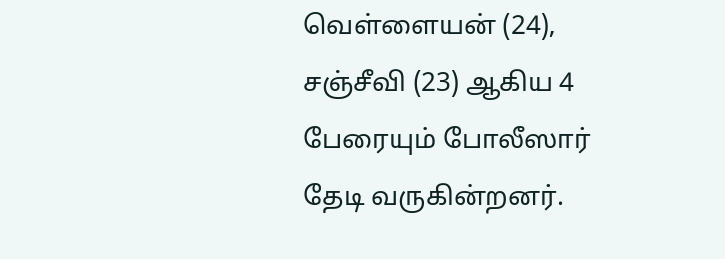வெள்ளையன் (24), சஞ்சீவி (23) ஆகிய 4 பேரையும் போலீஸார் தேடி வருகின்றனர்.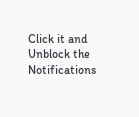Click it and Unblock the Notifications